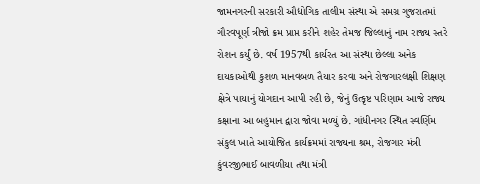જામનગરની સરકારી ઔદ્યોગિક તાલીમ સંસ્થા એ સમગ્ર ગુજરાતમાં ગૌરવપૂર્ણ ત્રીજો ક્રમ પ્રાપ્ત કરીને શહેર તેમજ જિલ્લાનું નામ રાજ્ય સ્તરે રોશન કર્યું છે. વર્ષ 1957થી કાર્યરત આ સંસ્થા છેલ્લા અનેક દાયકાઓથી કુશળ માનવબળ તૈયાર કરવા અને રોજગારલક્ષી શિક્ષણ ક્ષેત્રે પાયાનું યોગદાન આપી રહી છે, જેનું ઉત્કૃષ્ટ પરિણામ આજે રાજ્ય કક્ષાના આ બહુમાન દ્વારા જોવા મળ્યું છે. ગાંધીનગર સ્થિત સ્વર્ણિમ સંકુલ ખાતે આયોજિત કાર્યક્રમમાં રાજ્યના શ્રમ, રોજગાર મંત્રી કુંવરજીભાઈ બાવળીયા તથા મંત્રી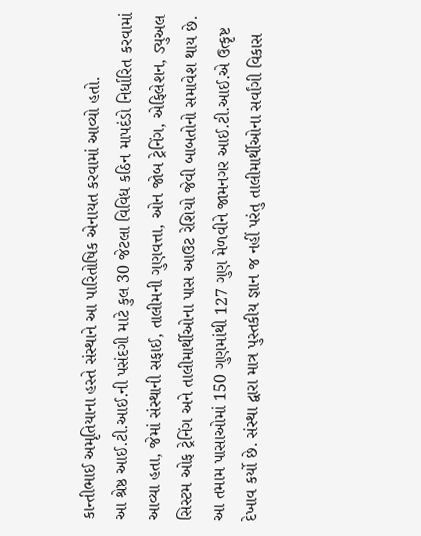કાન્તીભાઈ અમૃતિયાના હસ્તે સંસ્થાને આ પારિતોષિક એનાયત કરવામાં આવ્યો હતો.
આ શ્રેષ્ઠ આઈ.ટી.આઈ.ની પસંદગી માટે કુલ 30 જેટલા વિવિધ કઠિન માપદંડો નિર્ધારિત કરવામાં આવ્યા હતા, જેમાં સંસ્થાની સફાઈ, તાલીમની ગુણવત્તા, ઓન જોબ ટ્રેનિંગ, એફિલેશન, ડ્યુઅલ સિસ્ટમ ઓફ ટ્રેનિંગ અને તાલીમાર્થીઓના પાસ આઉટ રેશિયો જેવી બાબતોનો સમાવેશ થાય છે.
આ તમામ પાસાઓમાં 150 ગુણમાંથી 127 ગુણ મેળવીને જામનગર આઈ.ટી.આઈ.એ ઉત્કૃષ્ટ દેખાવ કર્યો છે. સંસ્થા દ્વારા માત્ર પુસ્તકીય જ્ઞાન જ નહીં પરંતુ તાલીમાર્થીઓના સર્વાંગી વિકાસ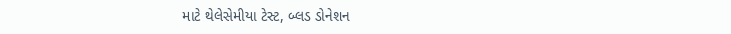માટે થેલેસેમીયા ટેસ્ટ, બ્લડ ડોનેશન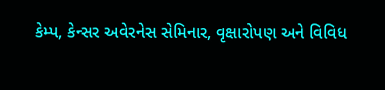કેમ્પ, કેન્સર અવેરનેસ સેમિનાર, વૃક્ષારોપણ અને વિવિધ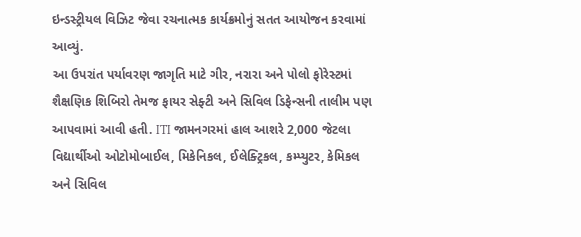ઇન્ડસ્ટ્રીયલ વિઝિટ જેવા રચનાત્મક કાર્યક્રમોનું સતત આયોજન કરવામાં આવ્યું.
આ ઉપરાંત પર્યાવરણ જાગૃતિ માટે ગીર, નરારા અને પોલો ફોરેસ્ટમાં શૈક્ષણિક શિબિરો તેમજ ફાયર સેફ્ટી અને સિવિલ ડિફેન્સની તાલીમ પણ આપવામાં આવી હતી. ITI જામનગરમાં હાલ આશરે 2,000 જેટલા વિદ્યાર્થીઓ ઓટોમોબાઈલ, મિકેનિકલ, ઈલેક્ટ્રિકલ, કમ્પ્યુટર, કેમિકલ અને સિવિલ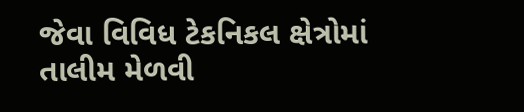જેવા વિવિધ ટેકનિકલ ક્ષેત્રોમાં તાલીમ મેળવી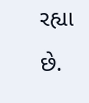રહ્યા છે.